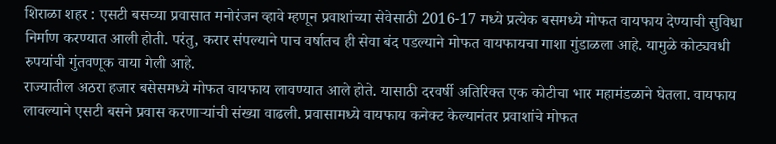शिराळा शहर : एसटी बसच्या प्रवासात मनोरंजन व्हावे म्हणून प्रवाशांच्या सेवेसाठी 2016-17 मध्ये प्रत्येक बसमध्ये मोफत वायफाय देण्याची सुविधा निर्माण करण्यात आली होती. परंतु, करार संपल्याने पाच वर्षातच ही सेवा बंद पडल्याने मोफत वायफायचा गाशा गुंडाळला आहे. यामुळे कोट्यवधी रुपयांची गुंतवणूक वाया गेली आहे.
राज्यातील अठरा हजार बसेसमध्ये मोफत वायफाय लावण्यात आले होते. यासाठी दरवर्षी अतिरिक्त एक कोटीचा भार महामंडळाने घेतला. वायफाय लावल्याने एसटी बसने प्रवास करणाऱ्यांची संख्या वाढली. प्रवासामध्ये वायफाय कनेक्ट केल्यानंतर प्रवाशांचे मोफत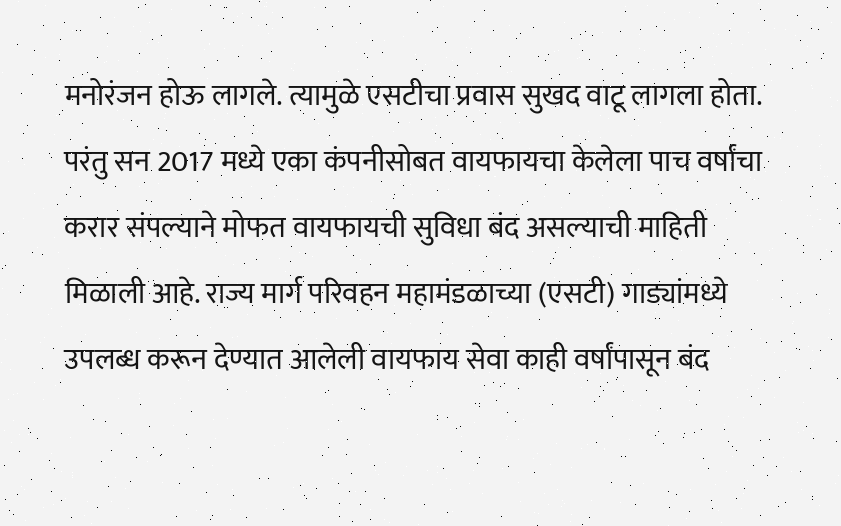मनोरंजन होऊ लागले. त्यामुळे एसटीचा प्रवास सुखद वाटू लागला होता. परंतु सन 2017 मध्ये एका कंपनीसोबत वायफायचा केलेला पाच वर्षांचा करार संपल्याने मोफत वायफायची सुविधा बंद असल्याची माहिती मिळाली आहे. राज्य मार्ग परिवहन महामंडळाच्या (एसटी) गाड्यांमध्ये उपलब्ध करून देण्यात आलेली वायफाय सेवा काही वर्षांपासून बंद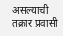असल्याची तक्रार प्रवासी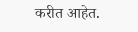करीत आहेत.